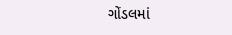ગોંડલમાં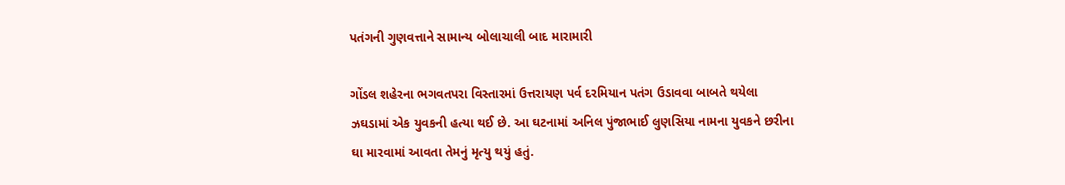પતંગની ગુણવત્તાને સામાન્ય બોલાચાલી બાદ મારામારી

ગોંડલ શહેરના ભગવતપરા વિસ્તારમાં ઉત્તરાયણ પર્વ દરમિયાન પતંગ ઉડાવવા બાબતે થયેલા ઝઘડામાં એક યુવકની હત્યા થઈ છે. આ ઘટનામાં અનિલ પુંજાભાઈ લુણસિયા નામના યુવકને છરીના ઘા મારવામાં આવતા તેમનું મૃત્યુ થયું હતું.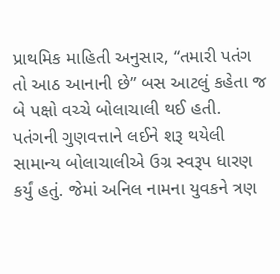પ્રાથમિક માહિતી અનુસાર, “તમારી પતંગ તો આઠ આનાની છે” બસ આટલું કહેતા જ બે પક્ષો વચ્ચે બોલાચાલી થઈ હતી. પતંગની ગુણવત્તાને લઈને શરૂ થયેલી સામાન્ય બોલાચાલીએ ઉગ્ર સ્વરૂપ ધારણ કર્યું હતું. જેમાં અનિલ નામના યુવકને ત્રણ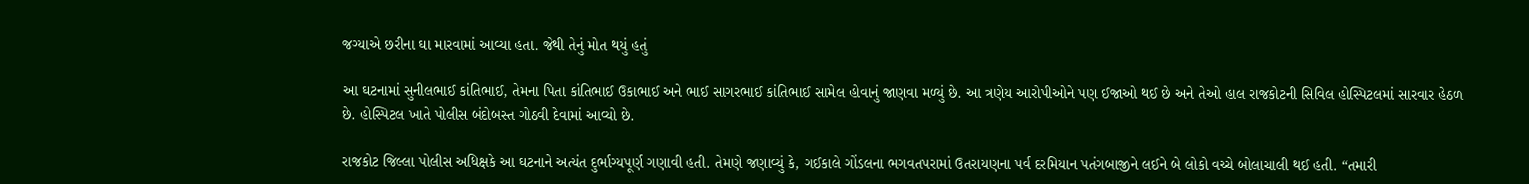જગ્યાએ છરીના ઘા મારવામાં આવ્યા હતા. જેથી તેનું મોત થયું હતું

આ ઘટનામાં સુનીલભાઈ કાંતિભાઈ, તેમના પિતા કાંતિભાઈ ઉકાભાઈ અને ભાઈ સાગરભાઈ કાંતિભાઈ સામેલ હોવાનું જાણવા મળ્યું છે. આ ત્રણેય આરોપીઓને પણ ઈજાઓ થઈ છે અને તેઓ હાલ રાજકોટની સિવિલ હોસ્પિટલમાં સારવાર હેઠળ છે. હોસ્પિટલ ખાતે પોલીસ બંદોબસ્ત ગોઠવી દેવામાં આવ્યો છે.

રાજકોટ જિલ્લા પોલીસ અધિક્ષકે આ ઘટનાને અત્યંત દુર્ભાગ્યપૂર્ણ ગણાવી હતી. તેમણે જણાવ્યું કે, ગઈકાલે ગોંડલના ભગવતપરામાં ઉતરાયણના પર્વ દરમિયાન પતંગબાજીને લઈને બે લોકો વચ્ચે બોલાચાલી થઈ હતી. “તમારી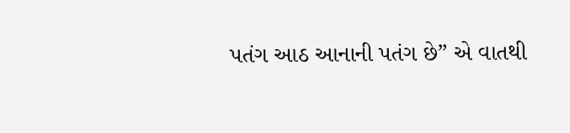પતંગ આઠ આનાની પતંગ છે” એ વાતથી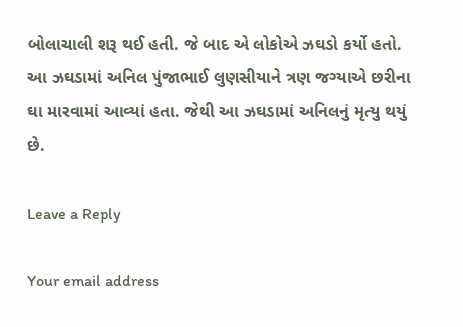બોલાચાલી શરૂ થઈ હતી. જે બાદ એ લોકોએ ઝઘડો કર્યો હતો. આ ઝઘડામાં અનિલ પુંજાભાઈ લુણસીયાને ત્રણ જગ્યાએ છરીના ઘા મારવામાં આવ્યાં હતા. જેથી આ ઝઘડામાં અનિલનું મૃત્યુ થયું છે.

Leave a Reply

Your email address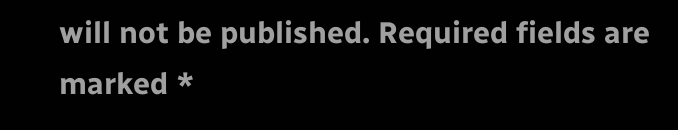will not be published. Required fields are marked *